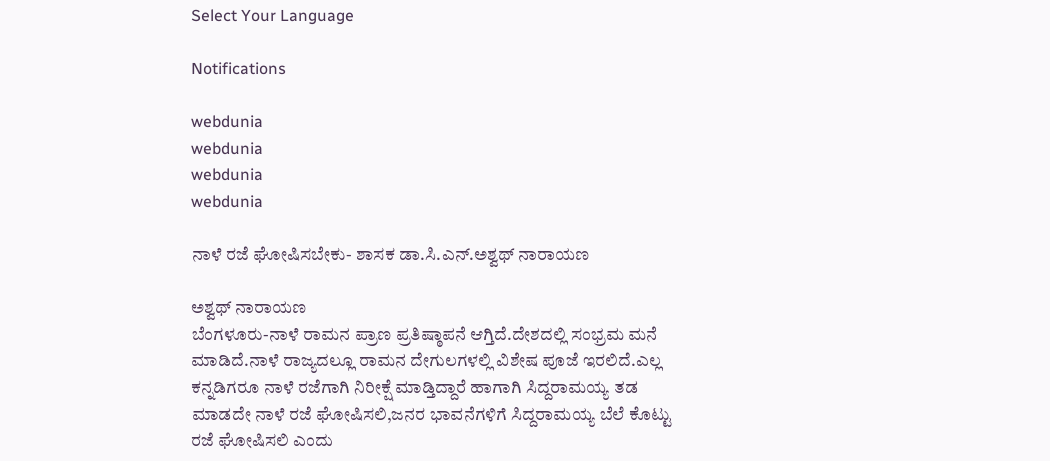Select Your Language

Notifications

webdunia
webdunia
webdunia
webdunia

ನಾಳೆ ರಜೆ ಘೋಷಿಸಬೇಕು- ಶಾಸಕ‌ ಡಾ.ಸಿ.ಎನ್.ಅಶ್ವಥ್ ನಾರಾಯಣ

ಅಶ್ವಥ್ ನಾರಾಯಣ
ಬೆಂಗಳೂರು-ನಾಳೆ ರಾಮನ ಪ್ರಾಣ ಪ್ರತಿಷ್ಠಾಪನೆ ಆಗ್ತಿದೆ.ದೇಶದಲ್ಲಿ ಸಂಭ್ರಮ ಮನೆ ಮಾಡಿದೆ.ನಾಳೆ ರಾಜ್ಯದಲ್ಲೂ ರಾಮನ ದೇಗುಲಗಳಲ್ಲಿ ವಿಶೇಷ ಪೂಜೆ ಇರಲಿದೆ.ಎಲ್ಲ ಕನ್ನಡಿಗರೂ‌ ನಾಳೆ ರಜೆಗಾಗಿ ನಿರೀಕ್ಷೆ ಮಾಡ್ತಿದ್ದಾರೆ ಹಾಗಾಗಿ ಸಿದ್ದರಾಮಯ್ಯ ತಡ ಮಾಡದೇ ನಾಳೆ ರಜೆ ಘೋಷಿಸಲಿ,ಜನರ ಭಾವನೆಗಳಿಗೆ ಸಿದ್ದರಾಮಯ್ಯ ಬೆಲೆ ಕೊಟ್ಟು ರಜೆ ಘೋಷಿಸಲಿ ಎಂದು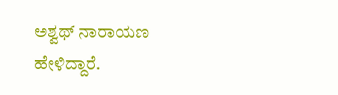ಅಶ್ವಥ್ ನಾರಾಯಣ ಹೇಳಿದ್ದಾರೆ.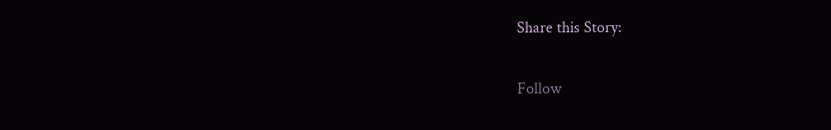Share this Story:

Follow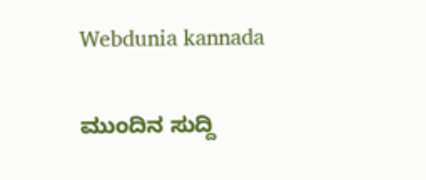Webdunia kannada

ಮುಂದಿನ ಸುದ್ದಿ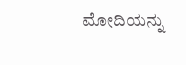ಮೋದಿಯನ್ನು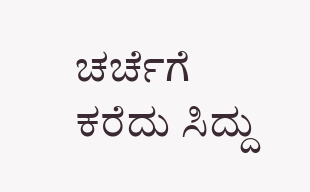ಚರ್ಚೆಗೆ ಕರೆದು ಸಿದ್ದು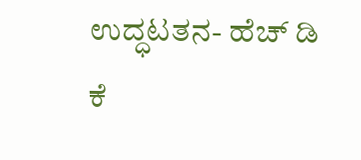ಉದ್ಧಟತನ- ಹೆಚ್ ಡಿ ಕೆ